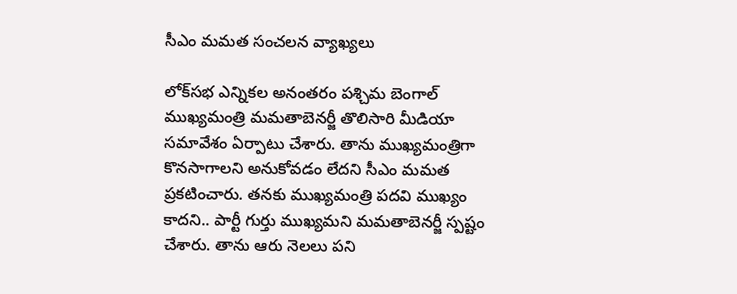సీఎం మమత సంచలన వ్యాఖ్యలు

లోక్‌సభ ఎన్నికల అనంతరం పశ్చిమ బెంగాల్ ముఖ్యమంత్రి మమతాబెనర్జీ తొలిసారి మీడియా సమావేశం ఏర్పాటు చేశారు. తాను ముఖ్యమంత్రిగా కొనసాగాలని అనుకోవడం లేదని సీఎం మమత ప్రకటించారు. తనకు ముఖ్యమంత్రి పదవి ముఖ్యం కాదని.. పార్టీ గుర్తు ముఖ్యమని మమతాబెనర్జీ స్పష్టం చేశారు. తాను ఆరు నెలలు పని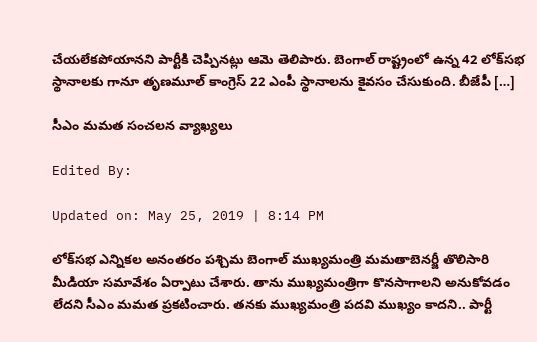చేయలేకపోయానని పార్టీకి చెప్పినట్లు ఆమె తెలిపారు. బెంగాల్ రాష్ట్రంలో ఉన్న 42 లోక్‌సభ స్థానాలకు గానూ తృణమూల్ కాంగ్రెస్ 22 ఎంపీ స్థానాలను కైవసం చేసుకుంది. బీజేపీ […]

సీఎం మమత సంచలన వ్యాఖ్యలు

Edited By:

Updated on: May 25, 2019 | 8:14 PM

లోక్‌సభ ఎన్నికల అనంతరం పశ్చిమ బెంగాల్ ముఖ్యమంత్రి మమతాబెనర్జీ తొలిసారి మీడియా సమావేశం ఏర్పాటు చేశారు. తాను ముఖ్యమంత్రిగా కొనసాగాలని అనుకోవడం లేదని సీఎం మమత ప్రకటించారు. తనకు ముఖ్యమంత్రి పదవి ముఖ్యం కాదని.. పార్టీ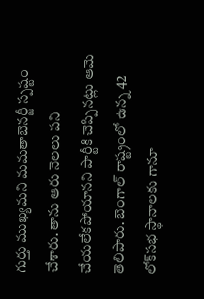గుర్తు ముఖ్యమని మమతాబెనర్జీ స్పష్టం చేశారు. తాను ఆరు నెలలు పని చేయలేకపోయానని పార్టీకి చెప్పినట్లు ఆమె తెలిపారు. బెంగాల్ రాష్ట్రంలో ఉన్న 42 లోక్‌సభ స్థానాలకు గానూ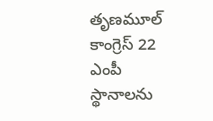తృణమూల్ కాంగ్రెస్ 22 ఎంపీ స్థానాలను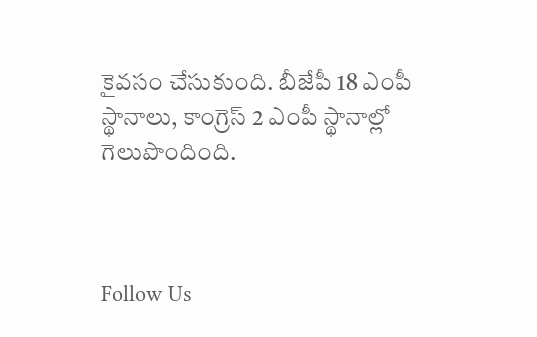కైవసం చేసుకుంది. బీజేపీ 18 ఎంపీ స్థానాలు, కాంగ్రెస్ 2 ఎంపీ స్థానాల్లో గెలుపొందింది.



Follow Us